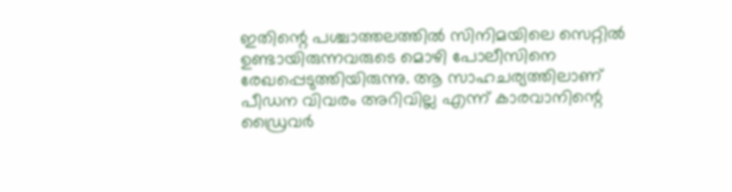ഇതിന്റെ പശ്ചാത്തലത്തിൽ സിനിമയിലെ സെറ്റിൽ ഉണ്ടായിരുന്നവരുടെ മൊഴി പോലീസിനെ രേഖപ്പെടുത്തിയിരുന്നു. ആ സാഹചര്യത്തിലാണ് പീഡന വിവരം അറിവില്ല എന്ന് കാരവാനിന്റെ ഡ്രൈവർ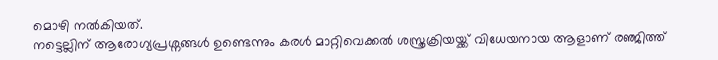മൊഴി നൽകിയത്.
നട്ടെല്ലിന് ആരോഗ്യപ്രശ്നങ്ങൾ ഉണ്ടെന്നും കരൾ മാറ്റിവെക്കൽ ശസ്ത്രക്രിയയ്ക്ക് വിധേയനായ ആളാണ് രഞ്ജിത്ത്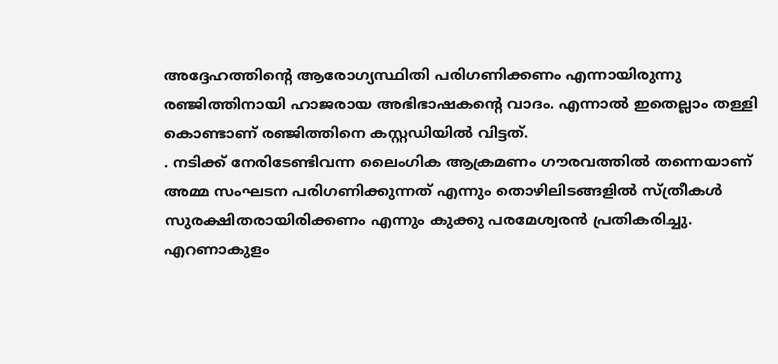അദ്ദേഹത്തിന്റെ ആരോഗ്യസ്ഥിതി പരിഗണിക്കണം എന്നായിരുന്നു രഞ്ജിത്തിനായി ഹാജരായ അഭിഭാഷകന്റെ വാദം. എന്നാൽ ഇതെല്ലാം തള്ളി കൊണ്ടാണ് രഞ്ജിത്തിനെ കസ്റ്റഡിയിൽ വിട്ടത്.
. നടിക്ക് നേരിടേണ്ടിവന്ന ലൈംഗിക ആക്രമണം ഗൗരവത്തിൽ തന്നെയാണ് അമ്മ സംഘടന പരിഗണിക്കുന്നത് എന്നും തൊഴിലിടങ്ങളിൽ സ്ത്രീകൾ സുരക്ഷിതരായിരിക്കണം എന്നും കുക്കു പരമേശ്വരൻ പ്രതികരിച്ചു.
എറണാകുളം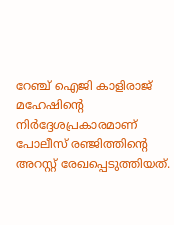റേഞ്ച് ഐജി കാളിരാജ് മഹേഷിന്റെ നിർദ്ദേശപ്രകാരമാണ് പോലീസ് രഞ്ജിത്തിന്റെ അറസ്റ്റ് രേഖപ്പെടുത്തിയത്.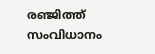രഞ്ജിത്ത് സംവിധാനം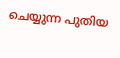ചെയ്യുന്ന പുതിയ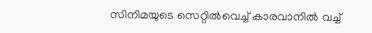സിനിമയുടെ സെറ്റിൽവെച്ച് കാരവാനിൽ വച്ച്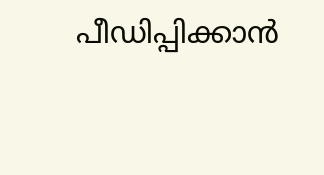പീഡിപ്പിക്കാൻ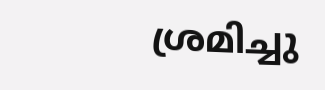ശ്രമിച്ചു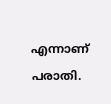എന്നാണ് പരാതി.